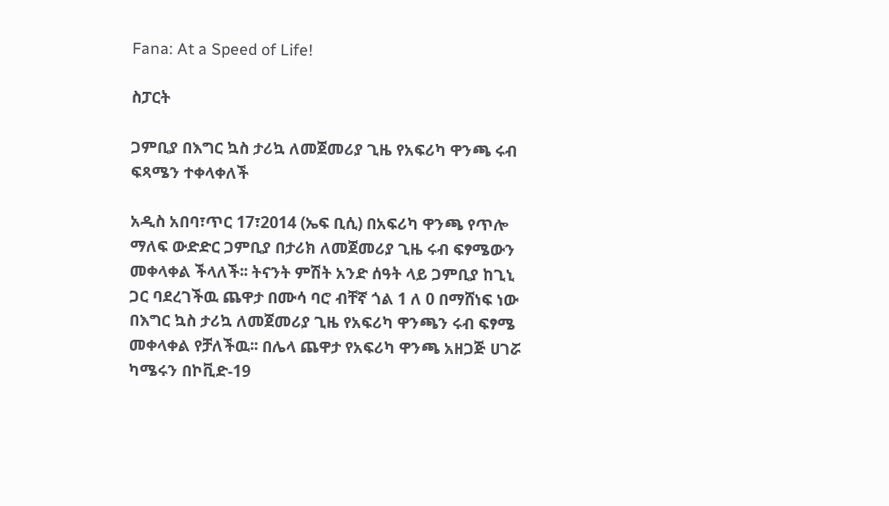Fana: At a Speed of Life!

ስፓርት

ጋምቢያ በእግር ኳስ ታሪኳ ለመጀመሪያ ጊዜ የአፍሪካ ዋንጫ ሩብ ፍጻሜን ተቀላቀለች

አዲስ አበባ፣ጥር 17፣2014 (ኤፍ ቢሲ) በአፍሪካ ዋንጫ የጥሎ ማለፍ ውድድር ጋምቢያ በታሪክ ለመጀመሪያ ጊዜ ሩብ ፍፃሜውን መቀላቀል ችላለች፡፡ ትናንት ምሽት አንድ ሰዓት ላይ ጋምቢያ ከጊኒ ጋር ባደረገችዉ ጨዋታ በሙሳ ባሮ ብቸኛ ጎል 1 ለ 0 በማሸነፍ ነው በእግር ኳስ ታሪኳ ለመጀመሪያ ጊዜ የአፍሪካ ዋንጫን ሩብ ፍፃሜ መቀላቀል የቻለችዉ፡፡ በሌላ ጨዋታ የአፍሪካ ዋንጫ አዘጋጅ ሀገሯ ካሜሩን በኮቪድ-19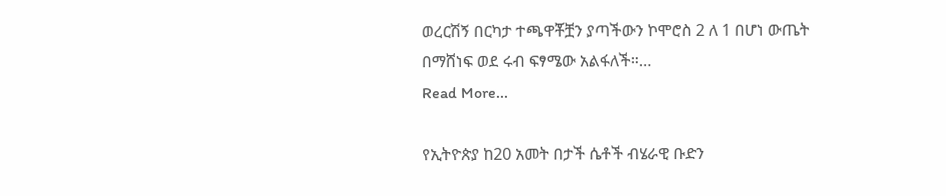ወረርሽኝ በርካታ ተጫዋቾቿን ያጣችውን ኮሞሮስ 2 ለ 1 በሆነ ውጤት በማሸነፍ ወደ ሩብ ፍፃሜው አልፋለች።…
Read More...

የኢትዮጵያ ከ20 አመት በታች ሴቶች ብሄራዊ ቡድን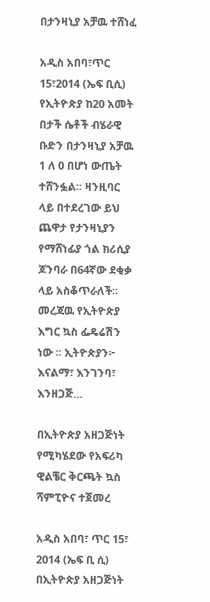በታንዛኒያ አቻዉ ተሸነፈ

አዲስ አበባ፣ጥር 15፣2014 (ኤፍ ቢሲ) የኢትዮጵያ ከ20 አመት በታች ሴቶች ብሄራዊ ቡድን በታንዛኒያ አቻዉ 1 ለ 0 በሆነ ውጤት ተሸንፏል፡፡ ዛንዚባር ላይ በተደረገው ይህ ጨዋታ የታንዛኒያን የማሸነፊያ ጎል ክሪሲያ ጆንባራ በ64ኛው ደቂቃ ላይ አስቆጥራለች፡፡ መረጃዉ የኢትዮጵያ እግር ኳስ ፌዴሬሽን ነው ፡፡ ኢትዮጵያን፦ እናልማ፣ እንገንባ፣ እንዘጋጅ…

በኢትዮጵያ አዘጋጅነት የሚካሄደው የአፍሪካ ዊልቼር ቅርጫት ኳስ ሻምፒዮና ተጀመረ

አዲስ አበባ፣ ጥር 15፣ 2014 (ኤፍ ቢ ሲ) በኢትዮጵያ አዘጋጅነት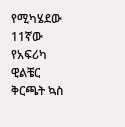የሚካሄደው 11ኛው የአፍሪካ ዊልቼር ቅርጫት ኳስ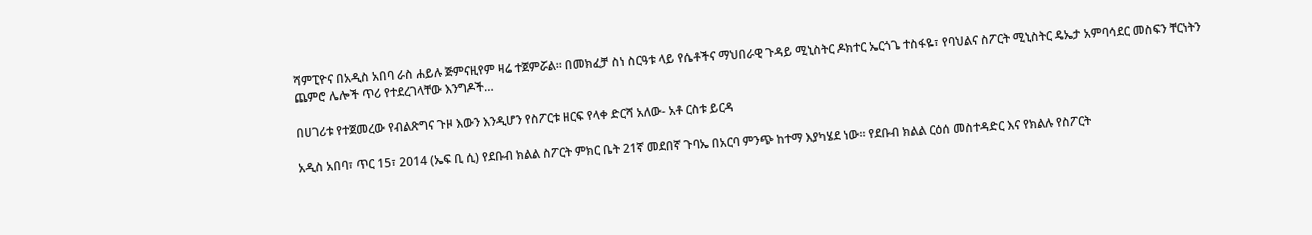ሻምፒዮና በአዲስ አበባ ራስ ሐይሉ ጅምናዚየም ዛሬ ተጀምሯል። በመክፈቻ ስነ ስርዓቱ ላይ የሴቶችና ማህበራዊ ጉዳይ ሚኒስትር ዶክተር ኤርጎጌ ተስፋዬ፣ የባህልና ስፖርት ሚኒስትር ዴኤታ አምባሳደር መስፍን ቸርነትን ጨምሮ ሌሎች ጥሪ የተደረገላቸው እንግዶች…

በሀገሪቱ የተጀመረው የብልጽግና ጉዞ እውን እንዲሆን የስፖርቱ ዘርፍ የላቀ ድርሻ አለው- አቶ ርስቱ ይርዳ

አዲስ አበባ፣ ጥር 15፣ 2014 (ኤፍ ቢ ሲ) የደቡብ ክልል ስፖርት ምክር ቤት 21ኛ መደበኛ ጉባኤ በአርባ ምንጭ ከተማ እያካሄደ ነው። የደቡብ ክልል ርዕሰ መስተዳድር እና የክልሉ የስፖርት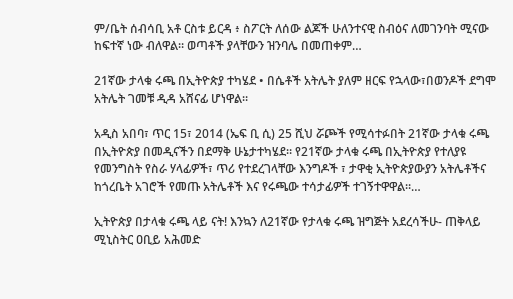ም/ቤት ሰብሳቢ አቶ ርስቱ ይርዳ ፥ ስፖርት ለሰው ልጆች ሁለንተናዊ ስብዕና ለመገንባት ሚናው ከፍተኛ ነው ብለዋል። ወጣቶች ያላቸውን ዝንባሌ በመጠቀም…

21ኛው ታላቁ ሩጫ በኢትዮጵያ ተካሄደ • በሴቶች አትሌት ያለም ዘርፍ የኋላው፣በወንዶች ደግሞ አትሌት ገመቹ ዲዳ አሸናፊ ሆነዋል።

አዲስ አበባ፣ ጥር 15፣ 2014 (ኤፍ ቢ ሲ) 25 ሺህ ሯጮች የሚሳተፉበት 21ኛው ታላቁ ሩጫ በኢትዮጵያ በመዲናችን በደማቅ ሁኔታተካሄደ። የ21ኛው ታላቁ ሩጫ በኢትዮጵያ የተለያዩ የመንግስት የስራ ሃላፊዎች፣ ጥሪ የተደረገላቸው እንግዶች ፣ ታዋቂ ኢትዮጵያውያን አትሌቶችና ከጎረቤት አገሮች የመጡ አትሌቶች እና የሩጫው ተሳታፊዎች ተገኝተዋዋል።…

ኢትዮጵያ በታላቁ ሩጫ ላይ ናት! እንኳን ለ21ኛው የታላቁ ሩጫ ዝግጅት አደረሳችሁ- ጠቅላይ ሚኒስትር ዐቢይ አሕመድ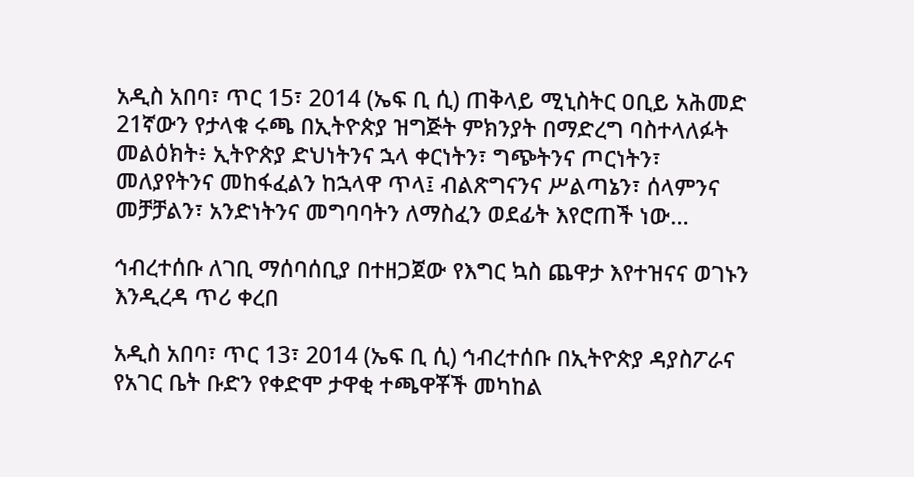አዲስ አበባ፣ ጥር 15፣ 2014 (ኤፍ ቢ ሲ) ጠቅላይ ሚኒስትር ዐቢይ አሕመድ 21ኛውን የታላቁ ሩጫ በኢትዮጵያ ዝግጅት ምክንያት በማድረግ ባስተላለፉት መልዕክት፥ ኢትዮጵያ ድህነትንና ኋላ ቀርነትን፣ ግጭትንና ጦርነትን፣ መለያየትንና መከፋፈልን ከኋላዋ ጥላ፤ ብልጽግናንና ሥልጣኔን፣ ሰላምንና መቻቻልን፣ አንድነትንና መግባባትን ለማስፈን ወደፊት እየሮጠች ነው…

ኅብረተሰቡ ለገቢ ማሰባሰቢያ በተዘጋጀው የእግር ኳስ ጨዋታ እየተዝናና ወገኑን እንዲረዳ ጥሪ ቀረበ

አዲስ አበባ፣ ጥር 13፣ 2014 (ኤፍ ቢ ሲ) ኅብረተሰቡ በኢትዮጵያ ዳያስፖራና የአገር ቤት ቡድን የቀድሞ ታዋቂ ተጫዋቾች መካከል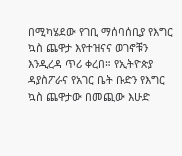በሚካሄደው የገቢ ማሰባሰቢያ የእግር ኳስ ጨዋታ እየተዝናና ወገኖቹን እንዲረዳ ጥሪ ቀረበ። የኢትዮጵያ ዳያስፖራና የአገር ቤት ቡድን የእግር ኳስ ጨዋታው በመጪው እሁድ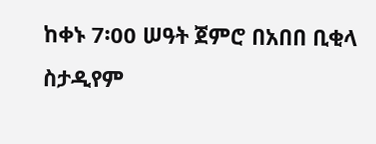ከቀኑ 7፡00 ሠዓት ጀምሮ በአበበ ቢቂላ ስታዲየም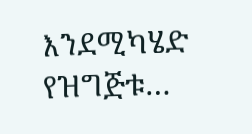እንደሚካሄድ የዝግጅቱ…